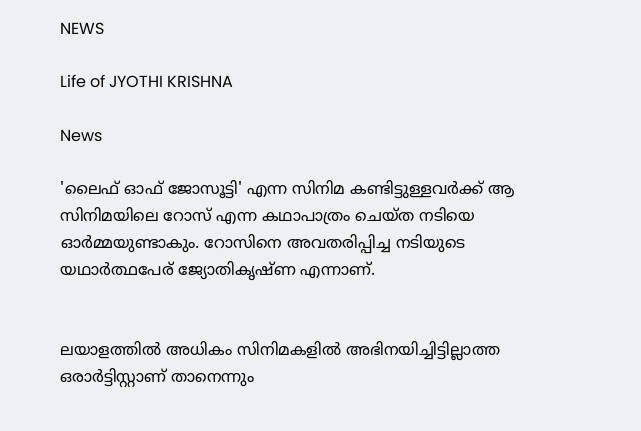NEWS

Life of JYOTHI KRISHNA

News

'ലൈഫ് ഓഫ് ജോസൂട്ടി' എന്ന സിനിമ കണ്ടിട്ടുള്ളവര്‍ക്ക് ആ സിനിമയിലെ റോസ് എന്ന കഥാപാത്രം ചെയ്ത നടിയെ ഓര്‍മ്മയുണ്ടാകും. റോസിനെ അവതരിപ്പിച്ച നടിയുടെ യഥാര്‍ത്ഥപേര് ജ്യോതികൃഷ്ണ എന്നാണ്.


ലയാളത്തില്‍ അധികം സിനിമകളില്‍ അഭിനയിച്ചിട്ടില്ലാത്ത ഒരാര്‍ട്ടിസ്റ്റാണ് താനെന്നും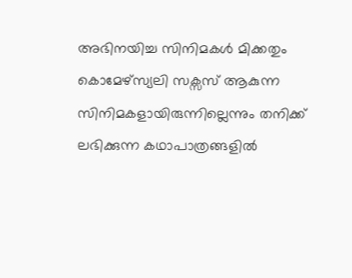അഭിനയിച്ച സിനിമകള്‍ മിക്കതും കൊമേഴ്സ്യലി സക്സസ് ആകുന്ന സിനിമകളായിരുന്നില്ലെന്നും തനിക്ക് ലഭിക്കുന്ന കഥാപാത്രങ്ങളില്‍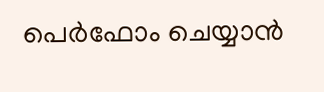പെര്‍ഫോം ചെയ്യാന്‍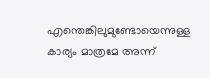എന്തെങ്കിലുമുണ്ടോയെന്നുള്ള കാര്യം മാത്രമേ അന്ന്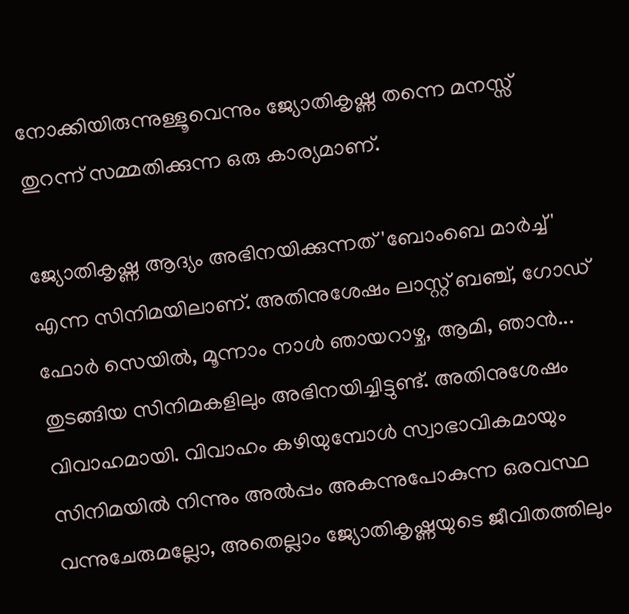നോക്കിയിരുന്നുള്ളൂവെന്നും ജ്യോതികൃഷ്ണ തന്നെ മനസ്സ് തുറന്ന് സമ്മതിക്കുന്ന ഒരു കാര്യമാണ്.

ജ്യോതികൃഷ്ണ ആദ്യം അഭിനയിക്കുന്നത് 'ബോംബെ മാര്‍ച്ച്' എന്ന സിനിമയിലാണ്. അതിനുശേഷം ലാസ്റ്റ് ബഞ്ച്, ഗോഡ് ഫോര്‍ സെയില്‍, മൂന്നാം നാള്‍ ഞായറാഴ്ച, ആമി, ഞാന്‍... തുടങ്ങിയ സിനിമകളിലും അഭിനയിച്ചിട്ടുണ്ട്. അതിനുശേഷം വിവാഹമായി. വിവാഹം കഴിയുമ്പോള്‍ സ്വാഭാവികമായും സിനിമയില്‍ നിന്നും അല്‍പ്പം അകന്നുപോകുന്ന ഒരവസ്ഥ വന്നുചേരുമല്ലോ, അതെല്ലാം ജ്യോതികൃഷ്ണയുടെ ജീവിതത്തിലും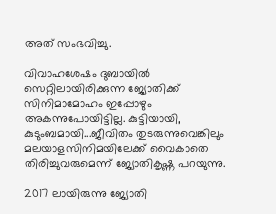അത് സംഭവിച്ചു.

വിവാഹശേഷം ദുബായില്‍ സെറ്റിലായിരിക്കുന്ന ജ്യോതിക്ക് സിനിമാമോഹം ഇപ്പോഴും അകന്നുപോയിട്ടില്ല. കുട്ടിയായി, കുടുംബമായി...ജീവിതം തുടരുന്നുവെങ്കിലും മലയാളസിനിമയിലേക്ക് വൈകാതെ തിരിച്ചുവരുമെന്ന് ജ്യോതികൃഷ്ണ പറയുന്നു.

2017 ലായിരുന്നു ജ്യോതി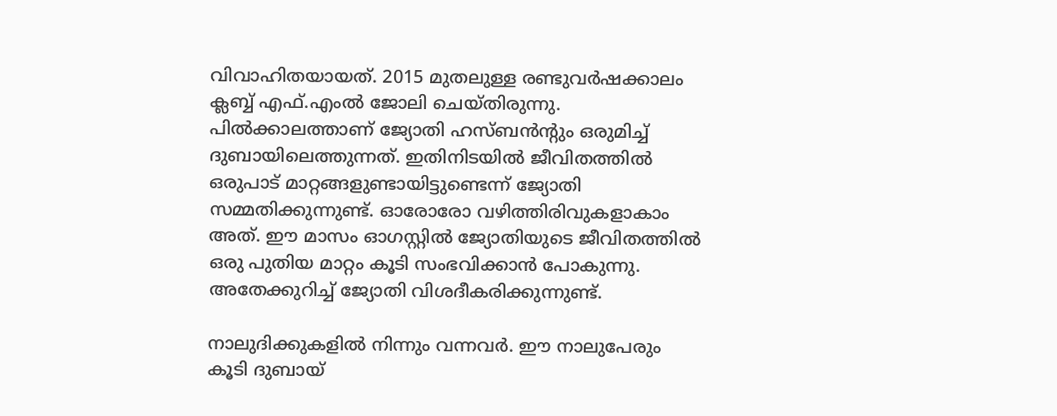വിവാഹിതയായത്. 2015 മുതലുള്ള രണ്ടുവര്‍ഷക്കാലം ക്ലബ്ബ് എഫ്.എംല്‍ ജോലി ചെയ്തിരുന്നു. പില്‍ക്കാലത്താണ് ജ്യോതി ഹസ്ബന്‍ന്‍റും ഒരുമിച്ച് ദുബായിലെത്തുന്നത്. ഇതിനിടയില്‍ ജീവിതത്തില്‍ ഒരുപാട് മാറ്റങ്ങളുണ്ടായിട്ടുണ്ടെന്ന് ജ്യോതി സമ്മതിക്കുന്നുണ്ട്. ഓരോരോ വഴിത്തിരിവുകളാകാം അത്. ഈ മാസം ഓഗസ്റ്റില്‍ ജ്യോതിയുടെ ജീവിതത്തില്‍ ഒരു പുതിയ മാറ്റം കൂടി സംഭവിക്കാന്‍ പോകുന്നു. അതേക്കുറിച്ച് ജ്യോതി വിശദീകരിക്കുന്നുണ്ട്.

നാലുദിക്കുകളില്‍ നിന്നും വന്നവര്‍. ഈ നാലുപേരും കൂടി ദുബായ്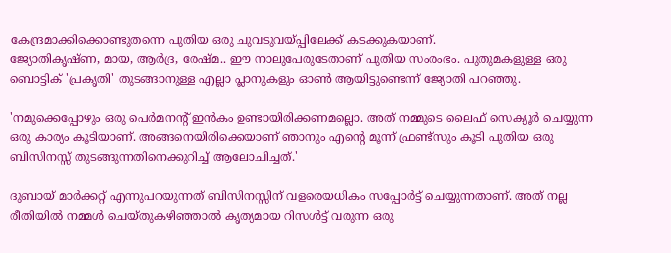കേന്ദ്രമാക്കിക്കൊണ്ടുതന്നെ പുതിയ ഒരു ചുവടുവയ്പ്പിലേക്ക് കടക്കുകയാണ്.
ജ്യോതികൃഷ്ണ, മായ, ആര്‍ദ്ര, രേഷ്മ.. ഈ നാലുപേരുടേതാണ് പുതിയ സംരംഭം. പുതുമകളുള്ള ഒരു ബൊട്ടിക് 'പ്രകൃതി' തുടങ്ങാനുള്ള എല്ലാ പ്ലാനുകളും ഓണ്‍ ആയിട്ടുണ്ടെന്ന് ജ്യോതി പറഞ്ഞു.

'നമുക്കെപ്പോഴും ഒരു പെര്‍മനന്‍റ് ഇന്‍കം ഉണ്ടായിരിക്കണമല്ലൊ. അത് നമ്മുടെ ലൈഫ് സെക്യൂര്‍ ചെയ്യുന്ന ഒരു കാര്യം കൂടിയാണ്. അങ്ങനെയിരിക്കെയാണ് ഞാനും എന്‍റെ മൂന്ന് ഫ്രണ്ട്സും കൂടി പുതിയ ഒരു ബിസിനസ്സ് തുടങ്ങുന്നതിനെക്കുറിച്ച് ആലോചിച്ചത്.'

ദുബായ് മാര്‍ക്കറ്റ് എന്നുപറയുന്നത് ബിസിനസ്സിന് വളരെയധികം സപ്പോര്‍ട്ട് ചെയ്യുന്നതാണ്. അത് നല്ല രീതിയില്‍ നമ്മള്‍ ചെയ്തുകഴിഞ്ഞാല്‍ കൃത്യമായ റിസള്‍ട്ട് വരുന്ന ഒരു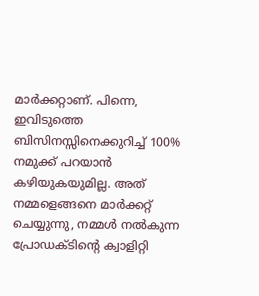മാര്‍ക്കറ്റാണ്. പിന്നെ, ഇവിടുത്തെ ബിസിനസ്സിനെക്കുറിച്ച് 100% നമുക്ക് പറയാന്‍ കഴിയുകയുമില്ല. അത് നമ്മളെങ്ങനെ മാര്‍ക്കറ്റ് ചെയ്യുന്നു, നമ്മള്‍ നല്‍കുന്ന പ്രോഡക്ടിന്‍റെ ക്വാളിറ്റി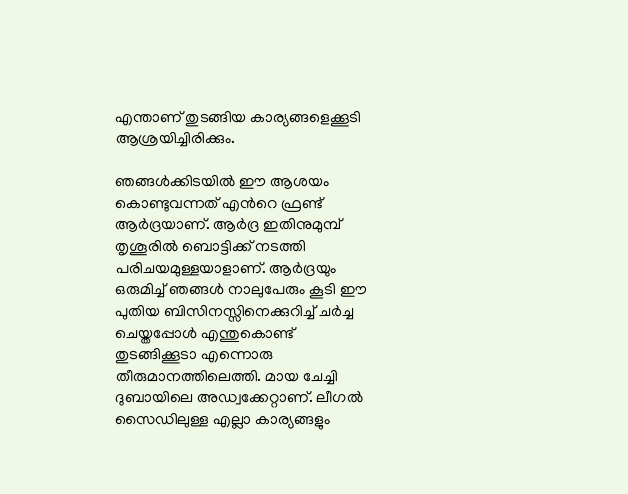എന്താണ് തുടങ്ങിയ കാര്യങ്ങളെക്കൂടി ആശ്രയിച്ചിരിക്കും.

ഞങ്ങള്‍ക്കിടയില്‍ ഈ ആശയം കൊണ്ടുവന്നത് എന്‍റെ ഫ്രണ്ട് ആര്‍ദ്രയാണ്. ആര്‍ദ്ര ഇതിനുമുമ്പ് തൃശൂരില്‍ ബൊട്ടിക്ക് നടത്തി പരിചയമുള്ളയാളാണ്. ആര്‍ദ്രയും ഒരുമിച്ച് ഞങ്ങള്‍ നാലുപേരും കൂടി ഈ പുതിയ ബിസിനസ്സിനെക്കുറിച്ച് ചര്‍ച്ച ചെയ്തപ്പോള്‍ എന്തുകൊണ്ട് തുടങ്ങിക്കൂടാ എന്നൊരു തീരുമാനത്തിലെത്തി. മായ ചേച്ചി ദുബായിലെ അഡ്വക്കേറ്റാണ്. ലീഗല്‍ സൈഡിലുള്ള എല്ലാ കാര്യങ്ങളും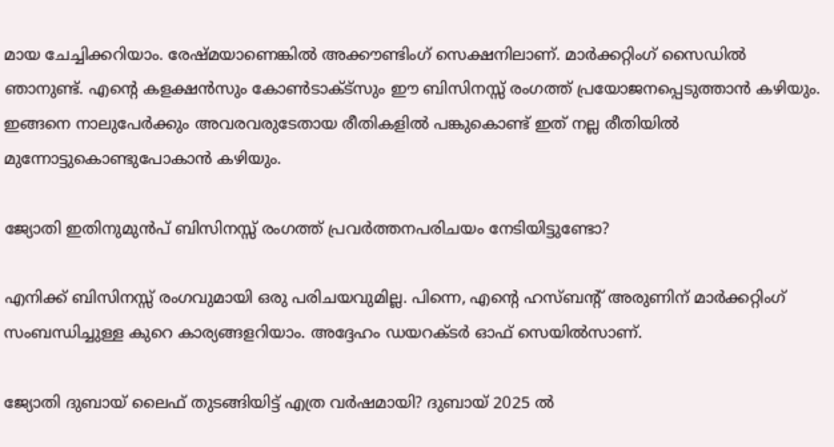മായ ചേച്ചിക്കറിയാം. രേഷ്മയാണെങ്കില്‍ അക്കൗണ്ടിംഗ് സെക്ഷനിലാണ്. മാര്‍ക്കറ്റിംഗ് സൈഡില്‍ ഞാനുണ്ട്. എന്‍റെ കളക്ഷന്‍സും കോണ്‍ടാക്ട്സും ഈ ബിസിനസ്സ് രംഗത്ത് പ്രയോജനപ്പെടുത്താന്‍ കഴിയും. ഇങ്ങനെ നാലുപേര്‍ക്കും അവരവരുടേതായ രീതികളില്‍ പങ്കുകൊണ്ട് ഇത് നല്ല രീതിയില്‍ മുന്നോട്ടുകൊണ്ടുപോകാന്‍ കഴിയും.

ജ്യോതി ഇതിനുമുന്‍പ് ബിസിനസ്സ് രംഗത്ത് പ്രവര്‍ത്തനപരിചയം നേടിയിട്ടുണ്ടോ?

എനിക്ക് ബിസിനസ്സ് രംഗവുമായി ഒരു പരിചയവുമില്ല. പിന്നെ, എന്‍റെ ഹസ്ബന്‍റ് അരുണിന് മാര്‍ക്കറ്റിംഗ് സംബന്ധിച്ചുള്ള കുറെ കാര്യങ്ങളറിയാം. അദ്ദേഹം ഡയറക്ടര്‍ ഓഫ് സെയില്‍സാണ്.

ജ്യോതി ദുബായ് ലൈഫ് തുടങ്ങിയിട്ട് എത്ര വര്‍ഷമായി? ദുബായ് 2025 ല്‍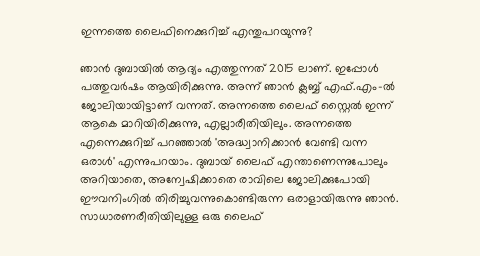ഇന്നത്തെ ലൈഫിനെക്കുറിച്ച് എന്തുപറയുന്നു?

ഞാന്‍ ദുബായില്‍ ആദ്യം എത്തുന്നത് 2015 ലാണ്. ഇപ്പോള്‍ പത്തുവര്‍ഷം ആയിരിക്കുന്നു. അന്ന് ഞാന്‍ ക്ലബ്ബ് എഫ്.എം-ല്‍ ജോലിയായിട്ടാണ് വന്നത്. അന്നത്തെ ലൈഫ് സ്റ്റൈല്‍ ഇന്ന് ആകെ മാറിയിരിക്കുന്നു, എല്ലാരീതിയിലും. അന്നത്തെ എന്നെക്കുറിച്ച് പറഞ്ഞാല്‍ 'അദ്ധ്വാനിക്കാന്‍ വേണ്ടി വന്ന ഒരാള്‍' എന്നുപറയാം. ദുബായ് ലൈഫ് എന്താണെന്നുപോലും അറിയാതെ, അന്വേഷിക്കാതെ രാവിലെ ജോലിക്കുപോയി ഈവനിംഗില്‍ തിരിച്ചുവന്നുകൊണ്ടിരുന്ന ഒരാളായിരുന്നു ഞാന്‍. സാധാരണരീതിയിലുള്ള ഒരു ലൈഫ്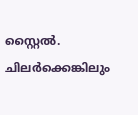സ്റ്റൈല്‍. ചിലര്‍ക്കെങ്കിലും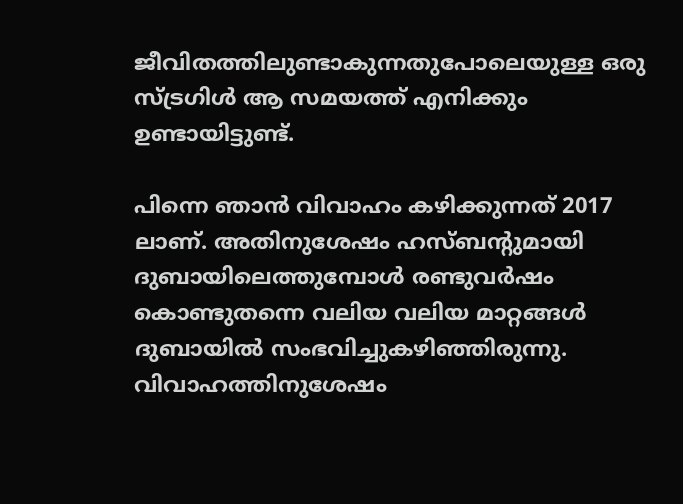ജീവിതത്തിലുണ്ടാകുന്നതുപോലെയുള്ള ഒരു സ്ട്രഗിള്‍ ആ സമയത്ത് എനിക്കും ഉണ്ടായിട്ടുണ്ട്.

പിന്നെ ഞാന്‍ വിവാഹം കഴിക്കുന്നത് 2017 ലാണ്. അതിനുശേഷം ഹസ്ബന്‍റുമായി ദുബായിലെത്തുമ്പോള്‍ രണ്ടുവര്‍ഷം കൊണ്ടുതന്നെ വലിയ വലിയ മാറ്റങ്ങള്‍ ദുബായില്‍ സംഭവിച്ചുകഴിഞ്ഞിരുന്നു. വിവാഹത്തിനുശേഷം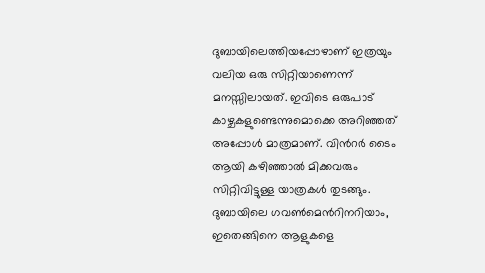ദുബായിലെത്തിയപ്പോഴാണ് ഇത്രയും വലിയ ഒരു സിറ്റിയാണെന്ന് മനസ്സിലായത്. ഇവിടെ ഒരുപാട് കാഴ്ചകളുണ്ടെന്നുമൊക്കെ അറിഞ്ഞത് അപ്പോള്‍ മാത്രമാണ്. വിന്‍റര്‍ ടൈം ആയി കഴിഞ്ഞാല്‍ മിക്കവരും സിറ്റിവിട്ടുള്ള യാത്രകള്‍ തുടങ്ങും. ദുബായിലെ ഗവണ്‍മെന്‍റിനറിയാം, ഇതെങ്ങിനെ ആളുകളെ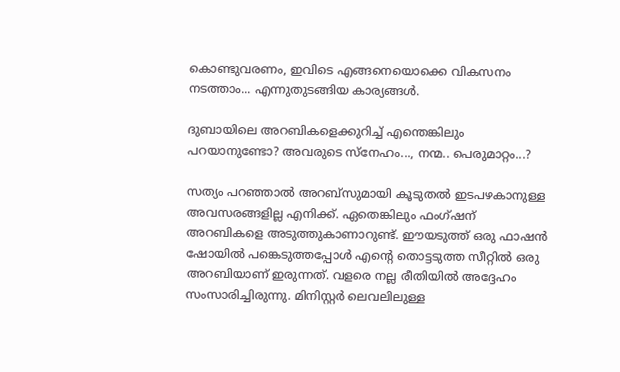കൊണ്ടുവരണം, ഇവിടെ എങ്ങനെയൊക്കെ വികസനം നടത്താം... എന്നുതുടങ്ങിയ കാര്യങ്ങള്‍.

ദുബായിലെ അറബികളെക്കുറിച്ച് എന്തെങ്കിലും പറയാനുണ്ടോ? അവരുടെ സ്നേഹം..., നന്മ.. പെരുമാറ്റം...?

സത്യം പറഞ്ഞാല്‍ അറബ്സുമായി കൂടുതല്‍ ഇടപഴകാനുള്ള അവസരങ്ങളില്ല എനിക്ക്. ഏതെങ്കിലും ഫംഗ്ഷന് അറബികളെ അടുത്തുകാണാറുണ്ട്. ഈയടുത്ത് ഒരു ഫാഷന്‍ ഷോയില്‍ പങ്കെടുത്തപ്പോള്‍ എന്‍റെ തൊട്ടടുത്ത സീറ്റില്‍ ഒരു അറബിയാണ് ഇരുന്നത്. വളരെ നല്ല രീതിയില്‍ അദ്ദേഹം സംസാരിച്ചിരുന്നു. മിനിസ്റ്റര്‍ ലെവലിലുള്ള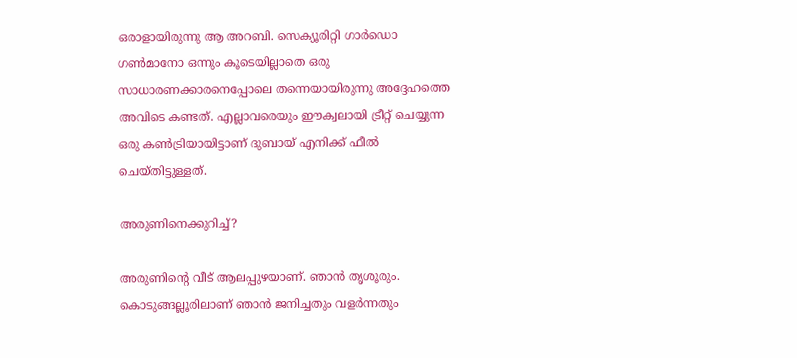ഒരാളായിരുന്നു ആ അറബി. സെക്യൂരിറ്റി ഗാര്‍ഡൊ ഗണ്‍മാനോ ഒന്നും കൂടെയില്ലാതെ ഒരു സാധാരണക്കാരനെപ്പോലെ തന്നെയായിരുന്നു അദ്ദേഹത്തെ അവിടെ കണ്ടത്. എല്ലാവരെയും ഈക്വലായി ട്രീറ്റ് ചെയ്യുന്ന ഒരു കണ്‍ട്രിയായിട്ടാണ് ദുബായ് എനിക്ക് ഫീല്‍ ചെയ്തിട്ടുള്ളത്.

അരുണിനെക്കുറിച്ച്?

അരുണിന്‍റെ വീട് ആലപ്പുഴയാണ്. ഞാന്‍ തൃശൂരും. കൊടുങ്ങല്ലൂരിലാണ് ഞാന്‍ ജനിച്ചതും വളര്‍ന്നതും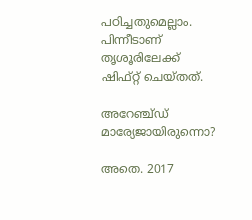പഠിച്ചതുമെല്ലാം. പിന്നീടാണ് തൃശൂരിലേക്ക് ഷിഫ്റ്റ് ചെയ്തത്.

അറേഞ്ച്ഡ് മാര്യേജായിരുന്നൊ?

അതെ. 2017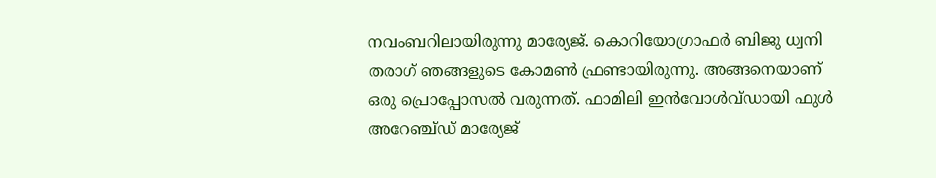നവംബറിലായിരുന്നു മാര്യേജ്. കൊറിയോഗ്രാഫര്‍ ബിജു ധ്വനി തരാഗ് ഞങ്ങളുടെ കോമണ്‍ ഫ്രണ്ടായിരുന്നു. അങ്ങനെയാണ് ഒരു പ്രൊപ്പോസല്‍ വരുന്നത്. ഫാമിലി ഇന്‍വോള്‍വ്ഡായി ഫുള്‍ അറേഞ്ച്ഡ് മാര്യേജ്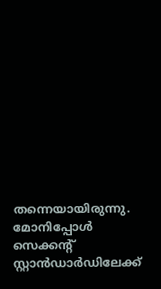തന്നെയായിരുന്നു. മോനിപ്പോള്‍ സെക്കന്‍റ് സ്റ്റാന്‍ഡാര്‍ഡിലേക്ക്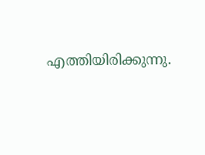എത്തിയിരിക്കുന്നു.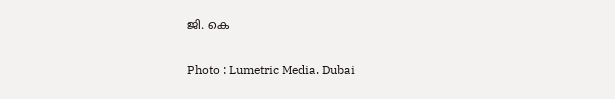ജി. കെ

Photo : Lumetric Media. Dubai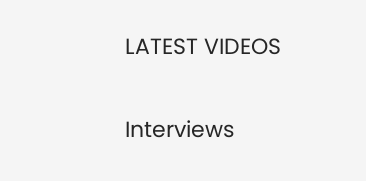LATEST VIDEOS

Interviews